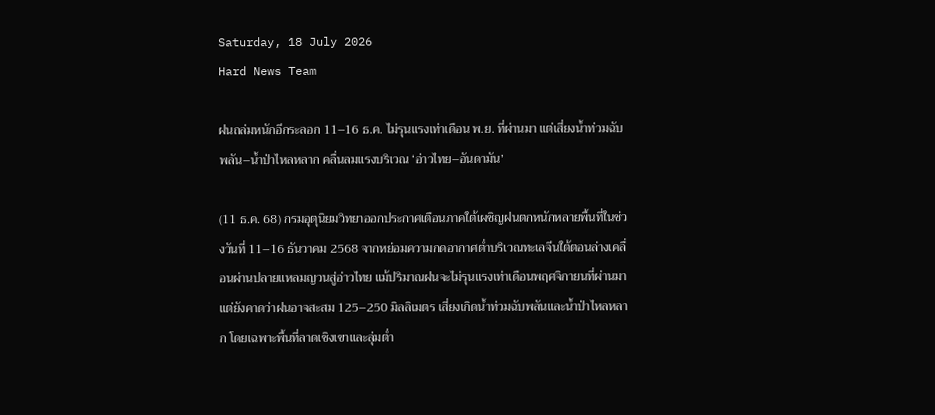Saturday, 18 July 2026
Hard News Team

ฝนถล่มหนักอีกระลอก 11–16 ธ.ค. ไม่รุนแรงเท่าเดือน พ.ย. ที่ผ่านมา แต่เสี่ยงน้ำท่วมฉับพลัน–น้ำป่าไหลหลาก คลื่นลมแรงบริเวณ ‘อ่าวไทย–อันดามัน’

(11 ธ.ค. 68) กรมอุตุนิยมวิทยาออกประกาศเตือนภาคใต้เผชิญฝนตกหนักหลายพื้นที่ในช่วงวันที่ 11–16 ธันวาคม 2568 จากหย่อมความกดอากาศต่ำบริเวณทะเลจีนใต้ตอนล่างเคลื่อนผ่านปลายแหลมญวนสู่อ่าวไทย แม้ปริมาณฝนจะไม่รุนแรงเท่าเดือนพฤศจิกายนที่ผ่านมา แต่ยังคาดว่าฝนอาจสะสม 125–250 มิลลิเมตร เสี่ยงเกิดน้ำท่วมฉับพลันและน้ำป่าไหลหลาก โดยเฉพาะพื้นที่ลาดเชิงเขาและลุ่มต่ำ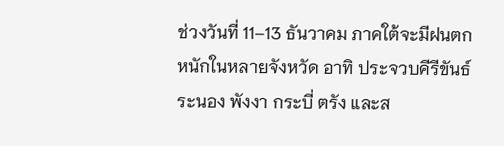ช่วงวันที่ 11–13 ธันวาคม ภาคใต้จะมีฝนตกหนักในหลายจังหวัด อาทิ ประจวบคีรีขันธ์ ระนอง พังงา กระบี่ ตรัง และส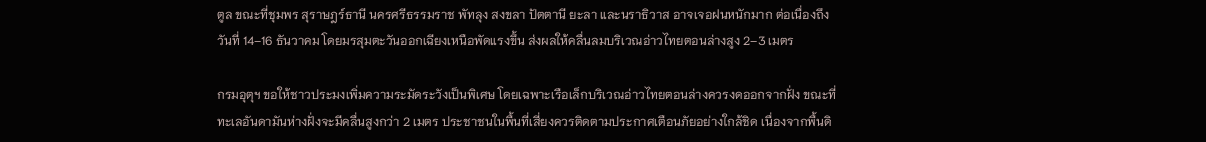ตูล ขณะที่ชุมพร สุราษฎร์ธานี นครศรีธรรมราช พัทลุง สงขลา ปัตตานี ยะลา และนราธิวาส อาจเจอฝนหนักมาก ต่อเนื่องถึงวันที่ 14–16 ธันวาคม โดยมรสุมตะวันออกเฉียงเหนือพัดแรงขึ้น ส่งผลให้คลื่นลมบริเวณอ่าวไทยตอนล่างสูง 2–3 เมตร

กรมอุตุฯ ขอให้ชาวประมงเพิ่มความระมัดระวังเป็นพิเศษ โดยเฉพาะเรือเล็กบริเวณอ่าวไทยตอนล่างควรงดออกจากฝั่ง ขณะที่ทะเลอันดามันห่างฝั่งจะมีคลื่นสูงกว่า 2 เมตร ประชาชนในพื้นที่เสี่ยงควรติดตามประกาศเตือนภัยอย่างใกล้ชิด เนื่องจากพื้นดิ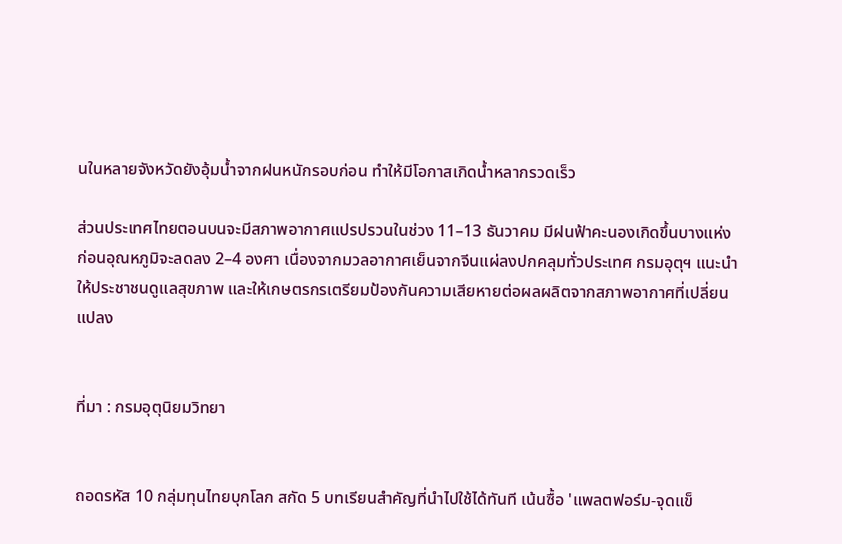นในหลายจังหวัดยังอุ้มน้ำจากฝนหนักรอบก่อน ทำให้มีโอกาสเกิดน้ำหลากรวดเร็ว

ส่วนประเทศไทยตอนบนจะมีสภาพอากาศแปรปรวนในช่วง 11–13 ธันวาคม มีฝนฟ้าคะนองเกิดขึ้นบางแห่ง ก่อนอุณหภูมิจะลดลง 2–4 องศา เนื่องจากมวลอากาศเย็นจากจีนแผ่ลงปกคลุมทั่วประเทศ กรมอุตุฯ แนะนำให้ประชาชนดูแลสุขภาพ และให้เกษตรกรเตรียมป้องกันความเสียหายต่อผลผลิตจากสภาพอากาศที่เปลี่ยนแปลง


ที่มา : กรมอุตุนิยมวิทยา


ถอดรหัส 10 กลุ่มทุนไทยบุกโลก สกัด 5 บทเรียนสำคัญที่นำไปใช้ได้ทันที เน้นซื้อ 'แพลตฟอร์ม-จุดแข็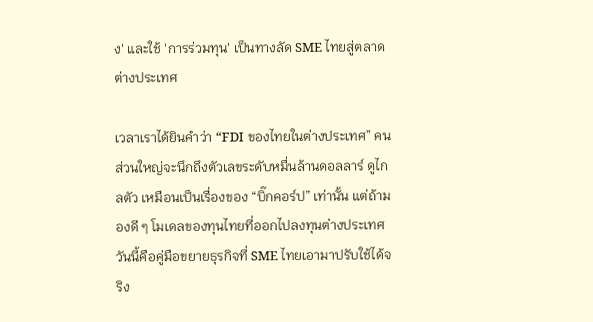ง' และใช้ 'การร่วมทุน' เป็นทางลัด SME ไทยสู่ตลาดต่างประเทศ

เวลาเราได้ยินคำว่า “FDI ของไทยในต่างประเทศ” คนส่วนใหญ่จะนึกถึงตัวเลขระดับหมื่นล้านดอลลาร์ ดูไกลตัว เหมือนเป็นเรื่องของ “บิ๊กคอร์ป” เท่านั้น แต่ถ้ามองดี ๆ โมเดลของทุนไทยที่ออกไปลงทุนต่างประเทศ วันนี้คือคู่มือขยายธุรกิจที่ SME ไทยเอามาปรับใช้ได้จริง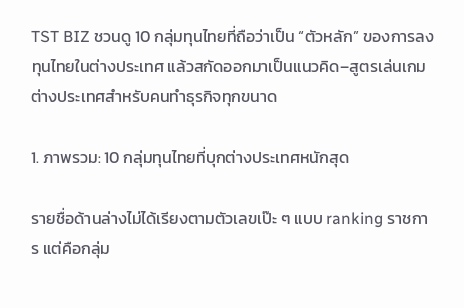TST BIZ ชวนดู 10 กลุ่มทุนไทยที่ถือว่าเป็น “ตัวหลัก” ของการลงทุนไทยในต่างประเทศ แล้วสกัดออกมาเป็นแนวคิด–สูตรเล่นเกมต่างประเทศสำหรับคนทำธุรกิจทุกขนาด

1. ภาพรวม: 10 กลุ่มทุนไทยที่บุกต่างประเทศหนักสุด

รายชื่อด้านล่างไม่ได้เรียงตามตัวเลขเป๊ะ ๆ แบบ ranking ราชการ แต่คือกลุ่ม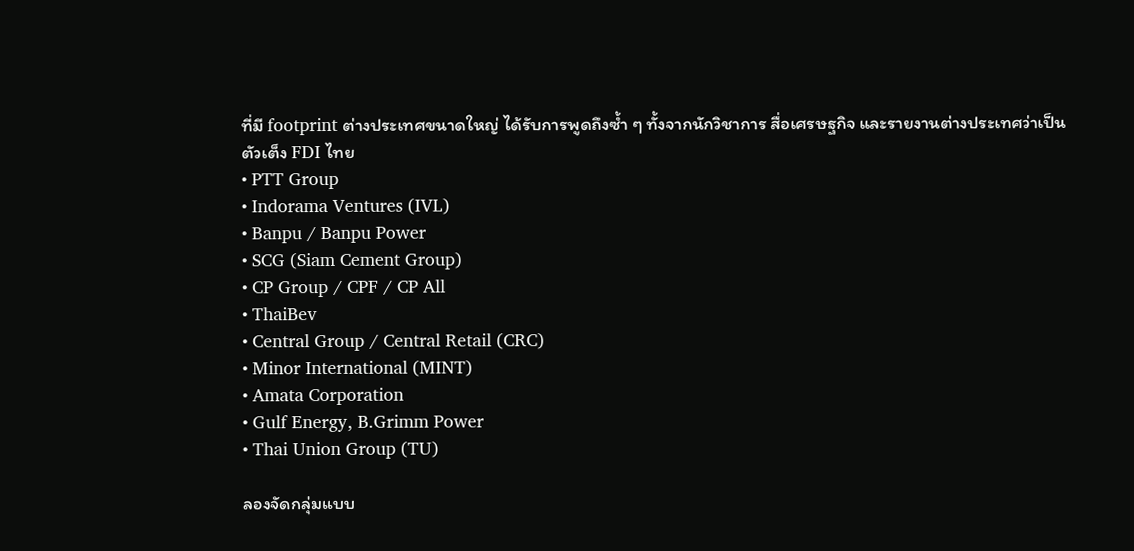ที่มี footprint ต่างประเทศขนาดใหญ่ ได้รับการพูดถึงซ้ำ ๆ ทั้งจากนักวิชาการ สื่อเศรษฐกิจ และรายงานต่างประเทศว่าเป็นตัวเต็ง FDI ไทย
• PTT Group
• Indorama Ventures (IVL)
• Banpu / Banpu Power
• SCG (Siam Cement Group)
• CP Group / CPF / CP All
• ThaiBev
• Central Group / Central Retail (CRC)
• Minor International (MINT)
• Amata Corporation
• Gulf Energy, B.Grimm Power
• Thai Union Group (TU)

ลองจัดกลุ่มแบบ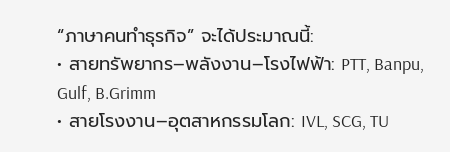“ภาษาคนทำธุรกิจ” จะได้ประมาณนี้:
• สายทรัพยากร–พลังงาน–โรงไฟฟ้า: PTT, Banpu, Gulf, B.Grimm
• สายโรงงาน–อุตสาหกรรมโลก: IVL, SCG, TU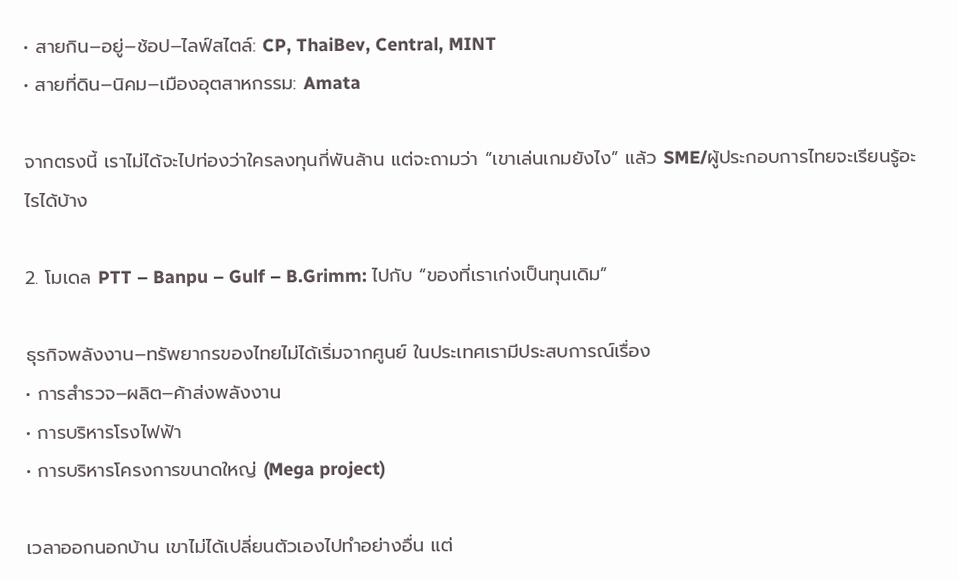• สายกิน–อยู่–ช้อป–ไลฟ์สไตล์: CP, ThaiBev, Central, MINT
• สายที่ดิน–นิคม–เมืองอุตสาหกรรม: Amata

จากตรงนี้ เราไม่ได้จะไปท่องว่าใครลงทุนกี่พันล้าน แต่จะถามว่า “เขาเล่นเกมยังไง” แล้ว SME/ผู้ประกอบการไทยจะเรียนรู้อะไรได้บ้าง

2. โมเดล PTT – Banpu – Gulf – B.Grimm: ไปกับ “ของที่เราเก่งเป็นทุนเดิม”

ธุรกิจพลังงาน–ทรัพยากรของไทยไม่ได้เริ่มจากศูนย์ ในประเทศเรามีประสบการณ์เรื่อง
• การสำรวจ–ผลิต–ค้าส่งพลังงาน
• การบริหารโรงไฟฟ้า
• การบริหารโครงการขนาดใหญ่ (Mega project)

เวลาออกนอกบ้าน เขาไม่ได้เปลี่ยนตัวเองไปทำอย่างอื่น แต่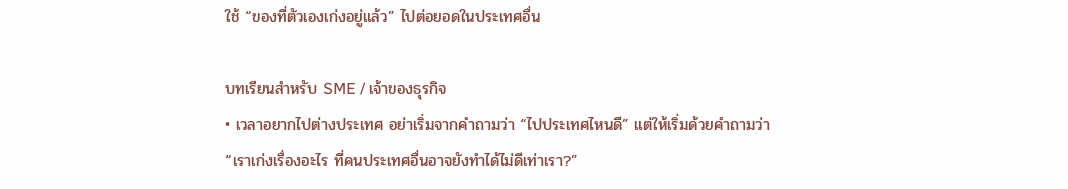ใช้ “ของที่ตัวเองเก่งอยู่แล้ว” ไปต่อยอดในประเทศอื่น

บทเรียนสำหรับ SME / เจ้าของธุรกิจ
• เวลาอยากไปต่างประเทศ อย่าเริ่มจากคำถามว่า “ไปประเทศไหนดี” แต่ให้เริ่มด้วยคำถามว่า “เราเก่งเรื่องอะไร ที่คนประเทศอื่นอาจยังทำได้ไม่ดีเท่าเรา?”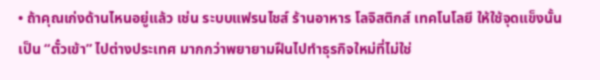• ถ้าคุณเก่งด้านไหนอยู่แล้ว เช่น ระบบแฟรนไชส์ ร้านอาหาร โลจิสติกส์ เทคโนโลยี ให้ใช้จุดแข็งนั้นเป็น “ตั๋วเข้า” ไปต่างประเทศ มากกว่าพยายามฝืนไปทำธุรกิจใหม่ที่ไม่ใช่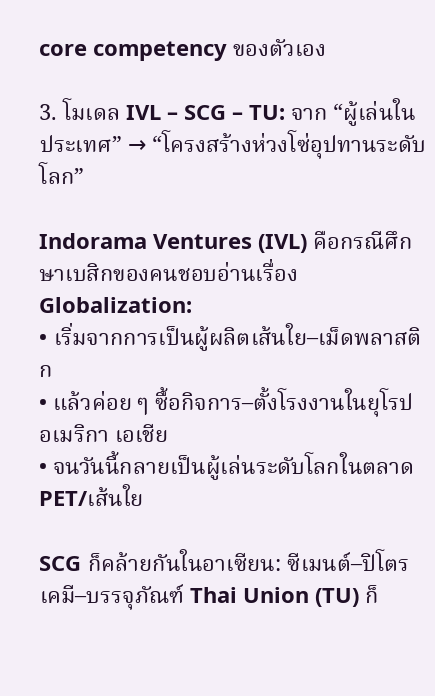core competency ของตัวเอง

3. โมเดล IVL – SCG – TU: จาก “ผู้เล่นในประเทศ” → “โครงสร้างห่วงโซ่อุปทานระดับโลก”

Indorama Ventures (IVL) คือกรณีศึกษาเบสิกของคนชอบอ่านเรื่อง Globalization:
• เริ่มจากการเป็นผู้ผลิตเส้นใย–เม็ดพลาสติก
• แล้วค่อย ๆ ซื้อกิจการ–ตั้งโรงงานในยุโรป อเมริกา เอเชีย
• จนวันนี้กลายเป็นผู้เล่นระดับโลกในตลาด PET/เส้นใย

SCG ก็คล้ายกันในอาเซียน: ซีเมนต์–ปิโตรเคมี–บรรจุภัณฑ์ Thai Union (TU) ก็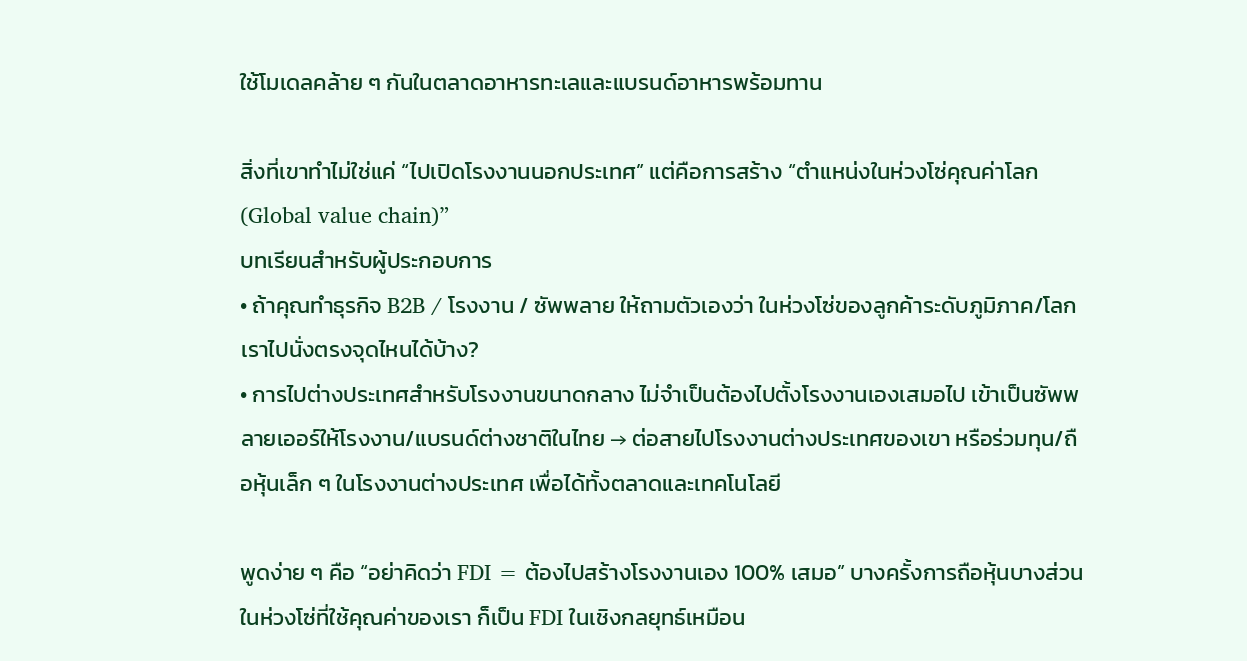ใช้โมเดลคล้าย ๆ กันในตลาดอาหารทะเลและแบรนด์อาหารพร้อมทาน

สิ่งที่เขาทำไม่ใช่แค่ “ไปเปิดโรงงานนอกประเทศ” แต่คือการสร้าง “ตำแหน่งในห่วงโซ่คุณค่าโลก (Global value chain)”
บทเรียนสำหรับผู้ประกอบการ
• ถ้าคุณทำธุรกิจ B2B / โรงงาน / ซัพพลาย ให้ถามตัวเองว่า ในห่วงโซ่ของลูกค้าระดับภูมิภาค/โลก เราไปนั่งตรงจุดไหนได้บ้าง?
• การไปต่างประเทศสำหรับโรงงานขนาดกลาง ไม่จำเป็นต้องไปตั้งโรงงานเองเสมอไป เข้าเป็นซัพพลายเออร์ให้โรงงาน/แบรนด์ต่างชาติในไทย → ต่อสายไปโรงงานต่างประเทศของเขา หรือร่วมทุน/ถือหุ้นเล็ก ๆ ในโรงงานต่างประเทศ เพื่อได้ทั้งตลาดและเทคโนโลยี

พูดง่าย ๆ คือ “อย่าคิดว่า FDI = ต้องไปสร้างโรงงานเอง 100% เสมอ” บางครั้งการถือหุ้นบางส่วนในห่วงโซ่ที่ใช้คุณค่าของเรา ก็เป็น FDI ในเชิงกลยุทธ์เหมือน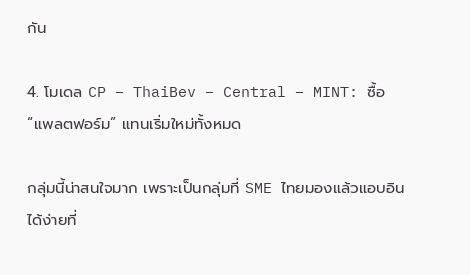กัน

4. โมเดล CP – ThaiBev – Central – MINT: ซื้อ “แพลตฟอร์ม” แทนเริ่มใหม่ทั้งหมด

กลุ่มนี้น่าสนใจมาก เพราะเป็นกลุ่มที่ SME ไทยมองแล้วแอบอินได้ง่ายที่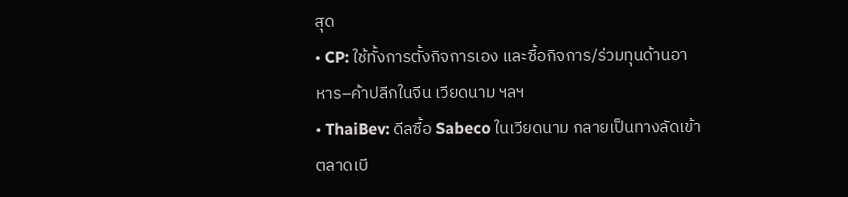สุด
• CP: ใช้ทั้งการตั้งกิจการเอง และซื้อกิจการ/ร่วมทุนด้านอาหาร–ค้าปลีกในจีน เวียดนาม ฯลฯ
• ThaiBev: ดีลซื้อ Sabeco ในเวียดนาม กลายเป็นทางลัดเข้าตลาดเบี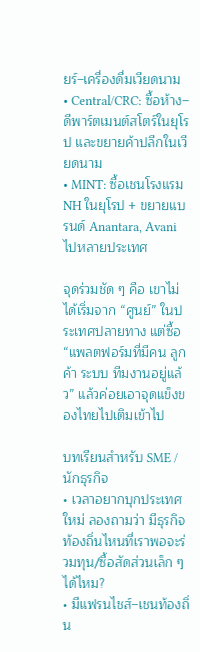ยร์–เครื่องดื่มเวียดนาม
• Central/CRC: ซื้อห้าง–ดีพาร์ตเมนต์สโตร์ในยุโรป และขยายค้าปลีกในเวียดนาม
• MINT: ซื้อเชนโรงแรม NH ในยุโรป + ขยายแบรนด์ Anantara, Avani ไปหลายประเทศ

จุดร่วมชัด ๆ คือ เขาไม่ได้เริ่มจาก “ศูนย์” ในประเทศปลายทาง แต่ซื้อ “แพลตฟอร์มที่มีคน ลูกค้า ระบบ ทีมงานอยู่แล้ว” แล้วค่อยเอาจุดแข็งของไทยไปเติมเข้าไป

บทเรียนสำหรับ SME / นักธุรกิจ
• เวลาอยากบุกประเทศใหม่ ลองถามว่า มีธุรกิจท้องถิ่นไหนที่เราพอจะร่วมทุน/ซื้อสัดส่วนเล็ก ๆ ได้ไหม?
• มีแฟรนไชส์–เชนท้องถิ่น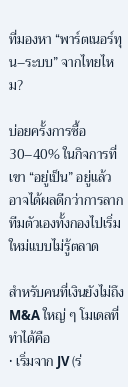ที่มองหา “พาร์ตเนอร์ทุน–ระบบ” จากไทยไหม?

บ่อยครั้งการซื้อ 30–40% ในกิจการที่เขา “อยู่เป็น” อยู่แล้ว อาจได้ผลดีกว่าการลากทีมตัวเองทั้งกองไปเริ่มใหม่แบบไม่รู้ตลาด

สำหรับคนที่เงินยังไม่ถึง M&A ใหญ่ ๆ โมเดลที่ทำได้คือ
• เริ่มจาก JV (ร่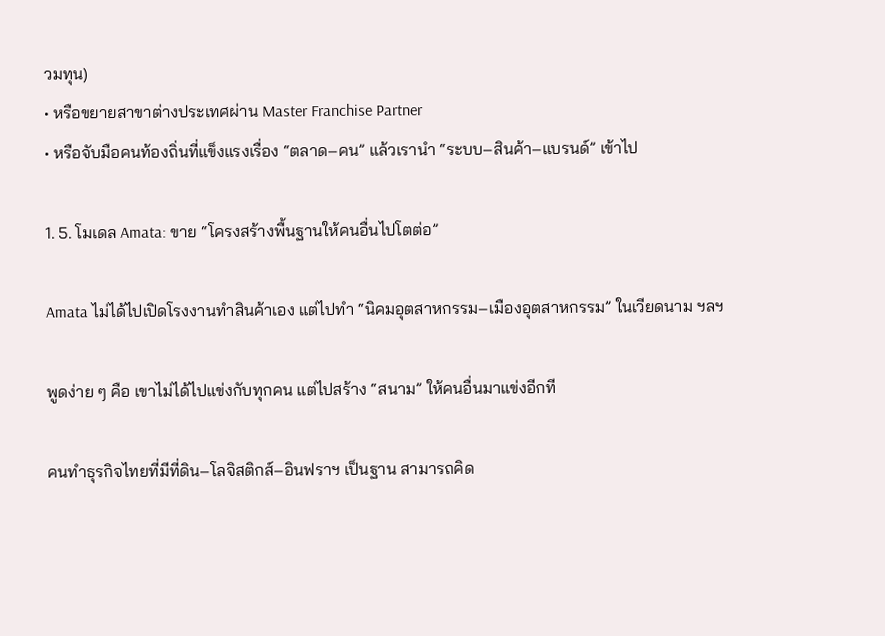วมทุน)
• หรือขยายสาขาต่างประเทศผ่าน Master Franchise Partner
• หรือจับมือคนท้องถิ่นที่แข็งแรงเรื่อง “ตลาด–คน” แล้วเรานำ “ระบบ–สินค้า–แบรนด์” เข้าไป

1. 5. โมเดล Amata: ขาย “โครงสร้างพื้นฐานให้คนอื่นไปโตต่อ”

Amata ไม่ได้ไปเปิดโรงงานทำสินค้าเอง แต่ไปทำ “นิคมอุตสาหกรรม–เมืองอุตสาหกรรม” ในเวียดนาม ฯลฯ

พูดง่าย ๆ คือ เขาไม่ได้ไปแข่งกับทุกคน แต่ไปสร้าง “สนาม” ให้คนอื่นมาแข่งอีกที

คนทำธุรกิจไทยที่มีที่ดิน–โลจิสติกส์–อินฟราฯ เป็นฐาน สามารถคิด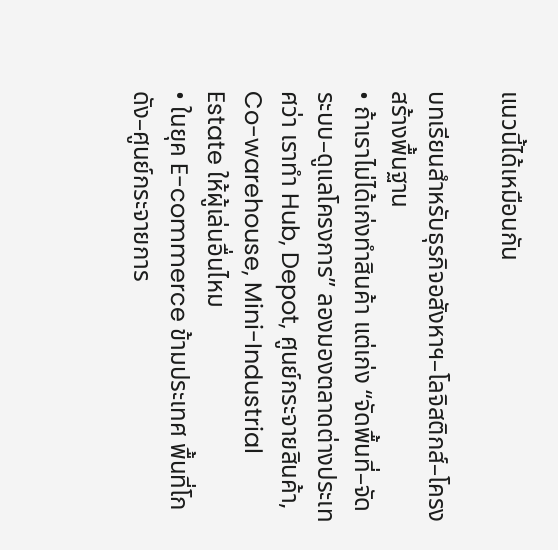แนวนี้ได้เหมือนกัน

บทเรียนสำหรับธุรกิจอสังหาฯ–โลจิสติกส์–โครงสร้างพื้นฐาน
• ถ้าเราไม่ได้เก่งทำสินค้า แต่เก่ง “จัดพื้นที่–จัดระบบ–ดูแลโครงการ” ลองมองตลาดต่างประเทศว่า เราทำ Hub, Depot, ศูนย์กระจายสินค้า, Co-warehouse, Mini-Industrial Estate ให้ผู้เล่นอื่นไหม
• ในยุค E-commerce ข้ามประเทศ พื้นที่โกดัง–ศูนย์กระจายการ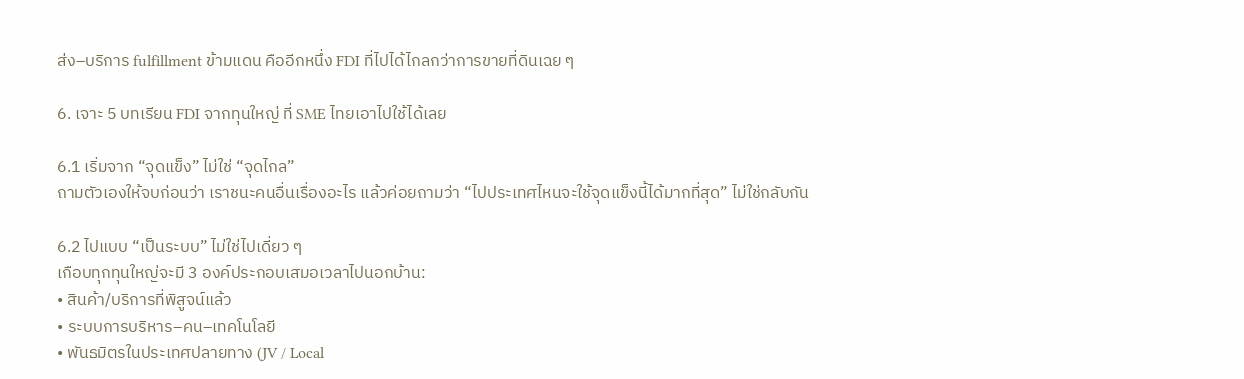ส่ง–บริการ fulfillment ข้ามแดน คืออีกหนึ่ง FDI ที่ไปได้ไกลกว่าการขายที่ดินเฉย ๆ

6. เจาะ 5 บทเรียน FDI จากทุนใหญ่ ที่ SME ไทยเอาไปใช้ได้เลย

6.1 เริ่มจาก “จุดแข็ง” ไม่ใช่ “จุดไกล”
ถามตัวเองให้จบก่อนว่า เราชนะคนอื่นเรื่องอะไร แล้วค่อยถามว่า “ไปประเทศไหนจะใช้จุดแข็งนี้ได้มากที่สุด” ไม่ใช่กลับกัน

6.2 ไปแบบ “เป็นระบบ” ไม่ใช่ไปเดี่ยว ๆ
เกือบทุกทุนใหญ่จะมี 3 องค์ประกอบเสมอเวลาไปนอกบ้าน:
• สินค้า/บริการที่พิสูจน์แล้ว
• ระบบการบริหาร–คน–เทคโนโลยี
• พันธมิตรในประเทศปลายทาง (JV / Local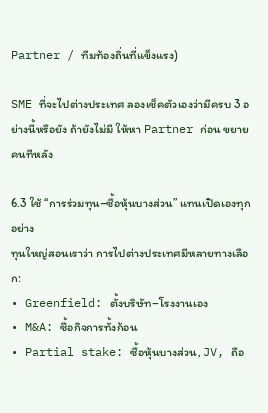Partner / ทีมท้องถิ่นที่แข็งแรง)

SME ที่จะไปต่างประเทศ ลองเช็คตัวเองว่ามีครบ 3 อย่างนี้หรือยัง ถ้ายังไม่มี ให้หา Partner ก่อน ขยายคนทีหลัง

6.3 ใช้ “การร่วมทุน–ซื้อหุ้นบางส่วน” แทนเปิดเองทุกอย่าง
ทุนใหญ่สอนเราว่า การไปต่างประเทศมีหลายทางเลือก:
• Greenfield: ตั้งบริษัท–โรงงานเอง
• M&A: ซื้อกิจการทั้งก้อน
• Partial stake: ซื้อหุ้นบางส่วน, JV, ถือ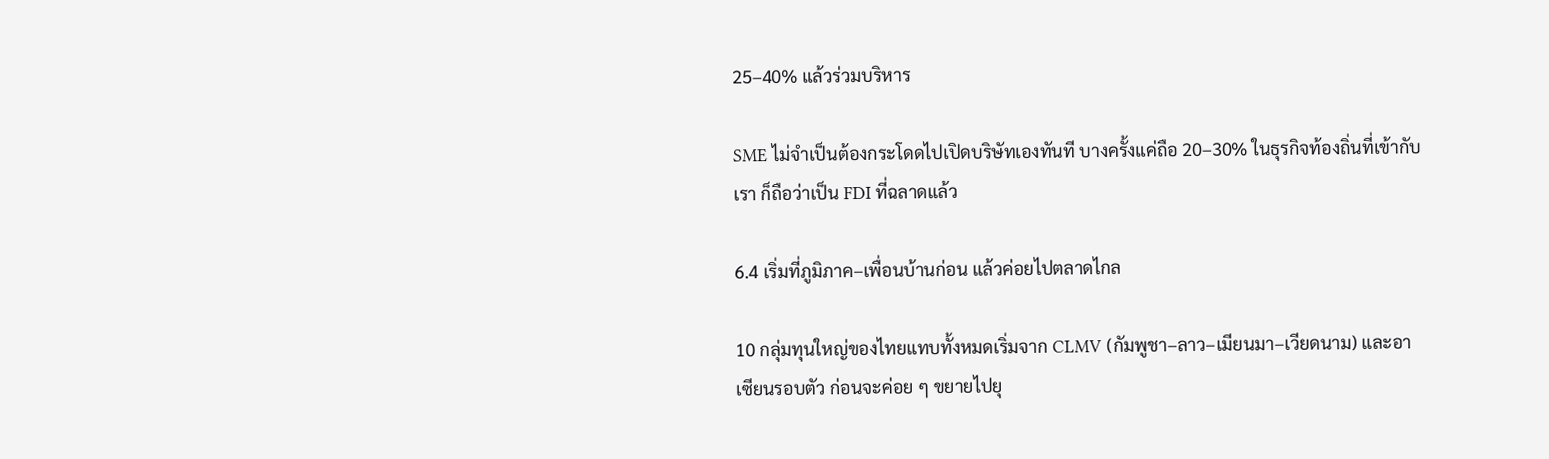25–40% แล้วร่วมบริหาร

SME ไม่จำเป็นต้องกระโดดไปเปิดบริษัทเองทันที บางครั้งแค่ถือ 20–30% ในธุรกิจท้องถิ่นที่เข้ากับเรา ก็ถือว่าเป็น FDI ที่ฉลาดแล้ว

6.4 เริ่มที่ภูมิภาค–เพื่อนบ้านก่อน แล้วค่อยไปตลาดไกล

10 กลุ่มทุนใหญ่ของไทยแทบทั้งหมดเริ่มจาก CLMV (กัมพูชา–ลาว–เมียนมา–เวียดนาม) และอาเซียนรอบตัว ก่อนจะค่อย ๆ ขยายไปยุ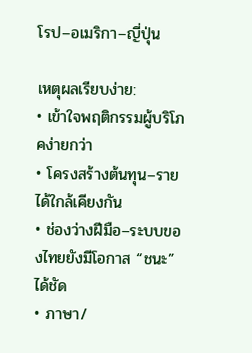โรป–อเมริกา–ญี่ปุ่น

เหตุผลเรียบง่าย:
• เข้าใจพฤติกรรมผู้บริโภคง่ายกว่า
• โครงสร้างต้นทุน–รายได้ใกล้เคียงกัน
• ช่องว่างฝีมือ–ระบบของไทยยังมีโอกาส “ชนะ” ได้ชัด
• ภาษา/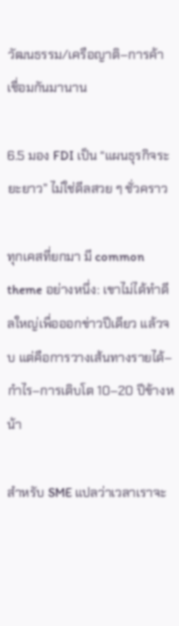วัฒนธรรม/เครือญาติ–การค้า เชื่อมกันมานาน

6.5 มอง FDI เป็น “แผนธุรกิจระยะยาว” ไม่ใช่ดีลสวย ๆ ชั่วคราว

ทุกเคสที่ยกมา มี common theme อย่างหนึ่ง: เขาไม่ได้ทำดีลใหญ่เพื่อออกข่าวปีเดียว แล้วจบ แต่คือการวางเส้นทางรายได้–กำไร–การเติบโต 10–20 ปีข้างหน้า

สำหรับ SME แปลว่าเวลาเราจะ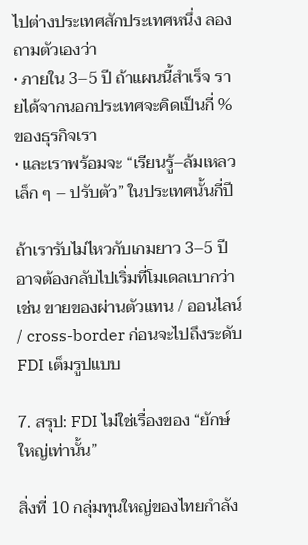ไปต่างประเทศสักประเทศหนึ่ง ลองถามตัวเองว่า
• ภายใน 3–5 ปี ถ้าแผนนี้สำเร็จ รายได้จากนอกประเทศจะคิดเป็นกี่ % ของธุรกิจเรา
• และเราพร้อมจะ “เรียนรู้–ล้มเหลวเล็ก ๆ – ปรับตัว” ในประเทศนั้นกี่ปี

ถ้าเรารับไม่ไหวกับเกมยาว 3–5 ปี อาจต้องกลับไปเริ่มที่โมเดลเบากว่า เช่น ขายของผ่านตัวแทน / ออนไลน์ / cross-border ก่อนจะไปถึงระดับ FDI เต็มรูปแบบ

7. สรุป: FDI ไม่ใช่เรื่องของ “ยักษ์ใหญ่เท่านั้น”

สิ่งที่ 10 กลุ่มทุนใหญ่ของไทยกำลัง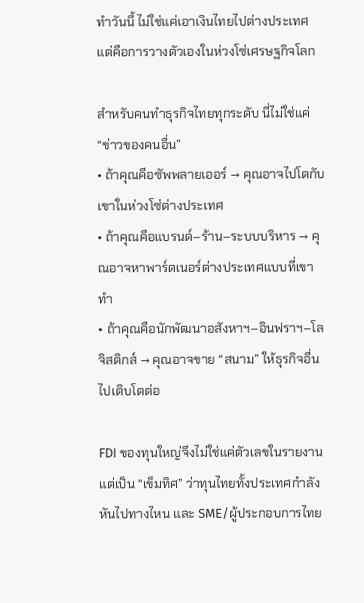ทำวันนี้ ไม่ใช่แค่เอาเงินไทยไปต่างประเทศ แต่คือการวางตัวเองในห่วงโซ่เศรษฐกิจโลก

สำหรับคนทำธุรกิจไทยทุกระดับ นี่ไม่ใช่แค่ “ข่าวของคนอื่น”
• ถ้าคุณคือซัพพลายเออร์ → คุณอาจไปโตกับเขาในห่วงโซ่ต่างประเทศ
• ถ้าคุณคือแบรนด์–ร้าน–ระบบบริหาร → คุณอาจหาพาร์ตเนอร์ต่างประเทศแบบที่เขาทำ
• ถ้าคุณคือนักพัฒนาอสังหาฯ–อินฟราฯ–โลจิสติกส์ → คุณอาจขาย “สนาม” ให้ธุรกิจอื่นไปเติบโตต่อ

FDI ของทุนใหญ่จึงไม่ใช่แค่ตัวเลขในรายงาน แต่เป็น “เข็มทิศ” ว่าทุนไทยทั้งประเทศกำลังหันไปทางไหน และ SME/ผู้ประกอบการไทย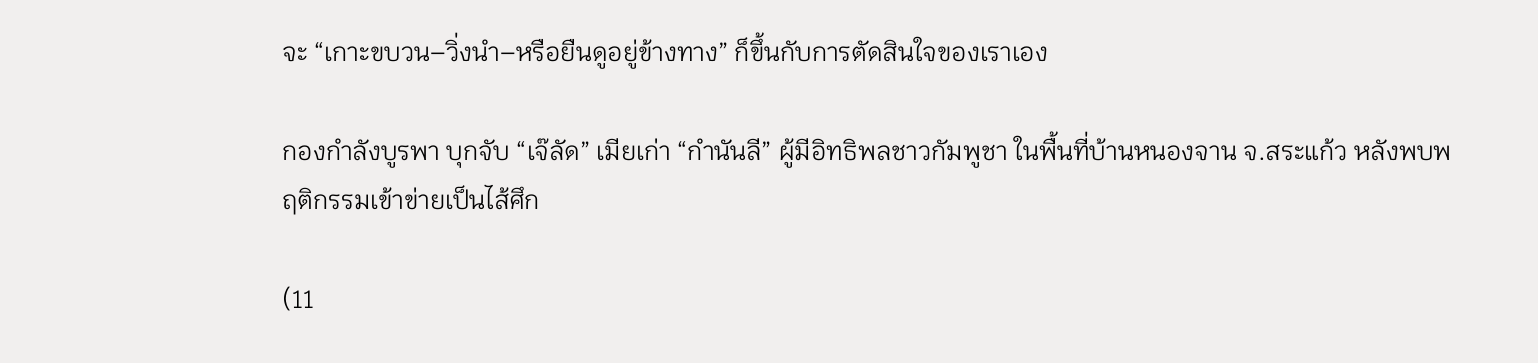จะ “เกาะขบวน–วิ่งนำ–หรือยืนดูอยู่ข้างทาง” ก็ขึ้นกับการตัดสินใจของเราเอง

กองกำลังบูรพา บุกจับ “เจ๊ลัด” เมียเก่า “กำนันลี” ผู้มีอิทธิพลชาวกัมพูชา ในพื้นที่บ้านหนองจาน จ.สระแก้ว หลังพบพฤติกรรมเข้าข่ายเป็นไส้ศึก

(11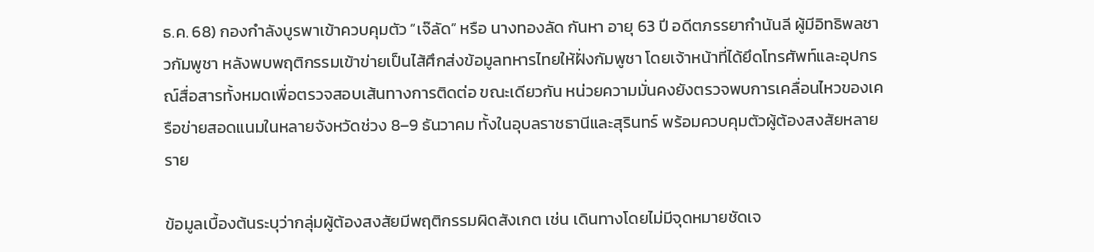ธ.ค. 68) กองกำลังบูรพาเข้าควบคุมตัว “เจ๊ลัด” หรือ นางทองลัด กันหา อายุ 63 ปี อดีตภรรยากำนันลี ผู้มีอิทธิพลชาวกัมพูชา หลังพบพฤติกรรมเข้าข่ายเป็นไส้ศึกส่งข้อมูลทหารไทยให้ฝั่งกัมพูชา โดยเจ้าหน้าที่ได้ยึดโทรศัพท์และอุปกรณ์สื่อสารทั้งหมดเพื่อตรวจสอบเส้นทางการติดต่อ ขณะเดียวกัน หน่วยความมั่นคงยังตรวจพบการเคลื่อนไหวของเครือข่ายสอดแนมในหลายจังหวัดช่วง 8–9 ธันวาคม ทั้งในอุบลราชธานีและสุรินทร์ พร้อมควบคุมตัวผู้ต้องสงสัยหลายราย

ข้อมูลเบื้องต้นระบุว่ากลุ่มผู้ต้องสงสัยมีพฤติกรรมผิดสังเกต เช่น เดินทางโดยไม่มีจุดหมายชัดเจ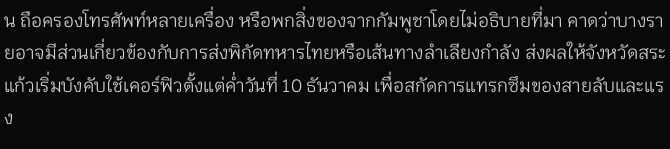น ถือครองโทรศัพท์หลายเครื่อง หรือพกสิ่งของจากกัมพูชาโดยไม่อธิบายที่มา คาดว่าบางรายอาจมีส่วนเกี่ยวข้องกับการส่งพิกัดทหารไทยหรือเส้นทางลำเลียงกำลัง ส่งผลให้จังหวัดสระแก้วเริ่มบังคับใช้เคอร์ฟิวตั้งแต่ค่ำวันที่ 10 ธันวาคม เพื่อสกัดการแทรกซึมของสายลับและแรง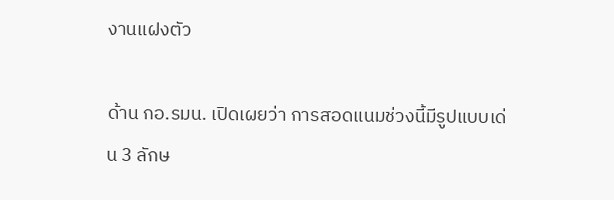งานแฝงตัว

ด้าน กอ.รมน. เปิดเผยว่า การสอดแนมช่วงนี้มีรูปแบบเด่น 3 ลักษ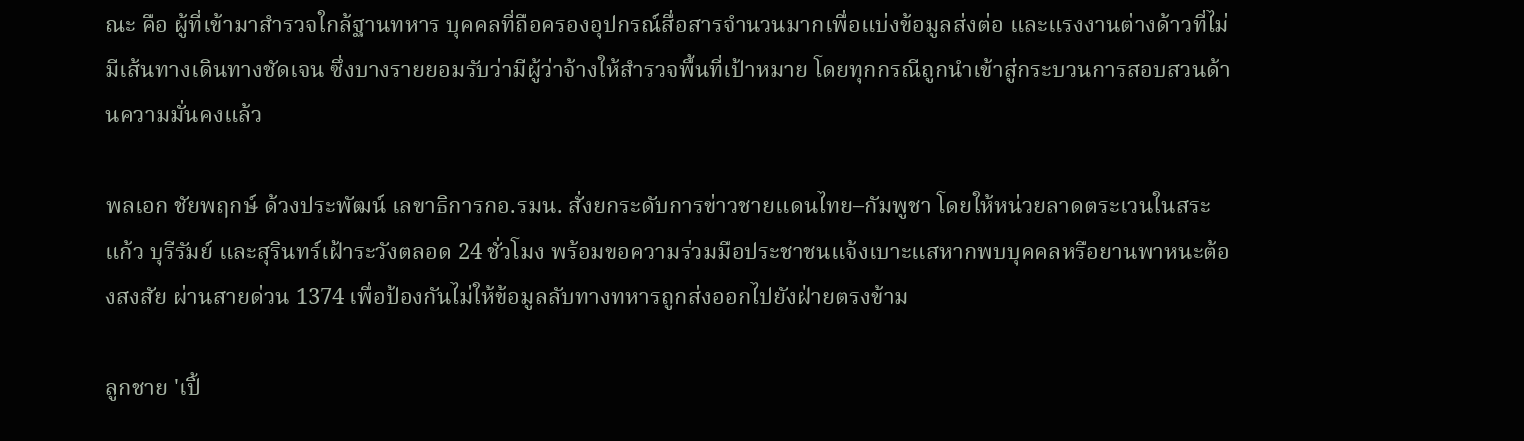ณะ คือ ผู้ที่เข้ามาสำรวจใกล้ฐานทหาร บุคคลที่ถือครองอุปกรณ์สื่อสารจำนวนมากเพื่อแบ่งข้อมูลส่งต่อ และแรงงานต่างด้าวที่ไม่มีเส้นทางเดินทางชัดเจน ซึ่งบางรายยอมรับว่ามีผู้ว่าจ้างให้สำรวจพื้นที่เป้าหมาย โดยทุกกรณีถูกนำเข้าสู่กระบวนการสอบสวนด้านความมั่นคงแล้ว

พลเอก ชัยพฤกษ์ ด้วงประพัฒน์ เลขาธิการกอ.รมน. สั่งยกระดับการข่าวชายแดนไทย–กัมพูชา โดยให้หน่วยลาดตระเวนในสระแก้ว บุรีรัมย์ และสุรินทร์เฝ้าระวังตลอด 24 ชั่วโมง พร้อมขอความร่วมมือประชาชนแจ้งเบาะแสหากพบบุคคลหรือยานพาหนะต้องสงสัย ผ่านสายด่วน 1374 เพื่อป้องกันไม่ให้ข้อมูลลับทางทหารถูกส่งออกไปยังฝ่ายตรงข้าม

ลูกชาย 'เปิ้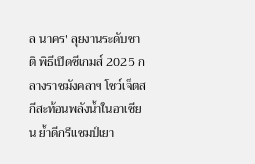ล นาคร' ลุยงานระดับชาติ พิธีเปิดซีเกมส์ 2025 กลางราชมังคลาฯ โชว์เจ็ตสกีสะท้อนพลังน้ำในอาเซียน ย้ำดีกรีแชมป์เยา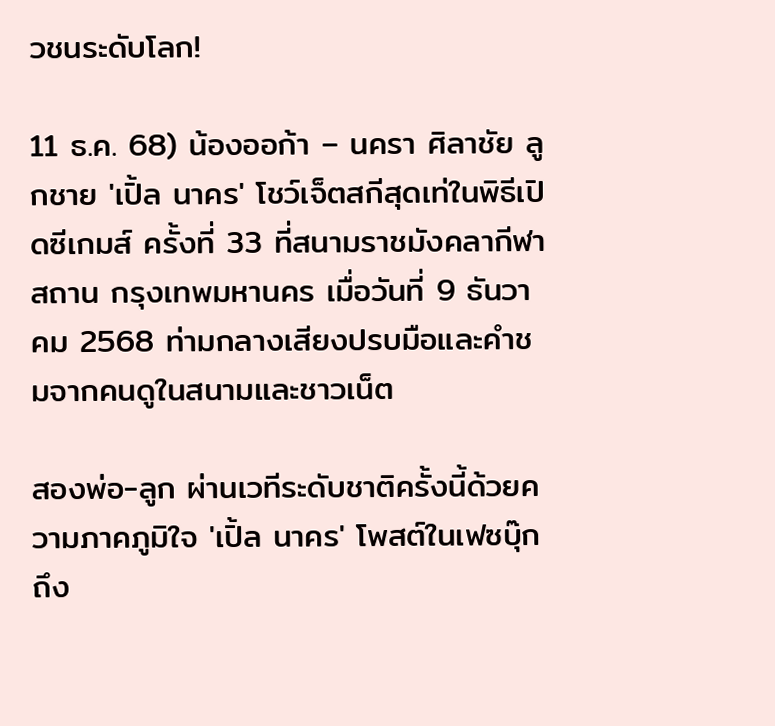วชนระดับโลก!

11 ธ.ค. 68) น้องออก้า – นครา ศิลาชัย ลูกชาย 'เปิ้ล นาคร' โชว์เจ็ตสกีสุดเท่ในพิธีเปิดซีเกมส์ ครั้งที่ 33 ที่สนามราชมังคลากีฬาสถาน กรุงเทพมหานคร เมื่อวันที่ 9 ธันวาคม 2568 ท่ามกลางเสียงปรบมือและคำชมจากคนดูในสนามและชาวเน็ต

สองพ่อ-ลูก ผ่านเวทีระดับชาติครั้งนี้ด้วยความภาคภูมิใจ 'เปิ้ล นาคร' โพสต์ในเฟซบุ๊กถึง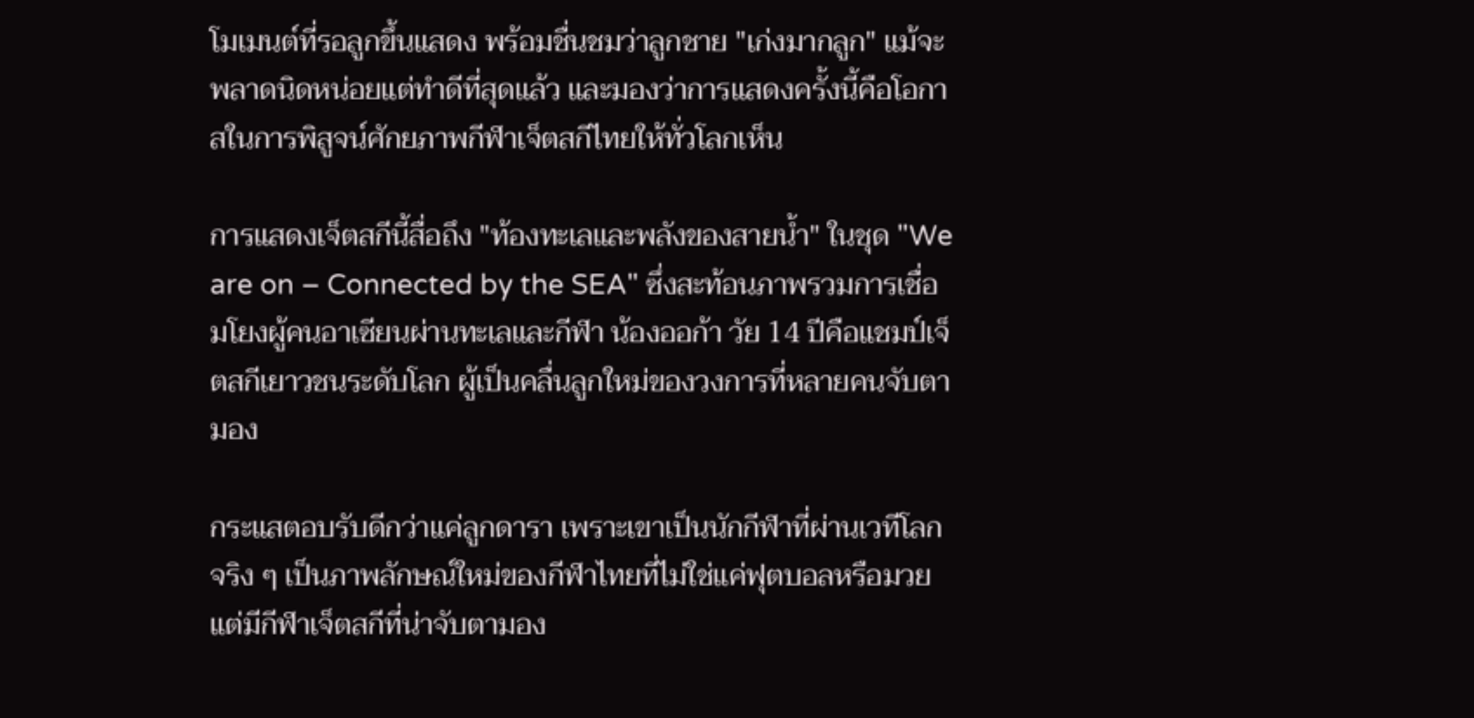โมเมนต์ที่รอลูกขึ้นแสดง พร้อมชื่นชมว่าลูกชาย "เก่งมากลูก" แม้จะพลาดนิดหน่อยแต่ทำดีที่สุดแล้ว และมองว่าการแสดงครั้งนี้คือโอกาสในการพิสูจน์ศักยภาพกีฬาเจ็ตสกีไทยให้ทั่วโลกเห็น

การแสดงเจ็ตสกีนี้สื่อถึง "ท้องทะเลและพลังของสายน้ำ" ในชุด "We are on – Connected by the SEA" ซึ่งสะท้อนภาพรวมการเชื่อมโยงผู้คนอาเซียนผ่านทะเลและกีฬา น้องออก้า วัย 14 ปีคือแชมป์เจ็ตสกีเยาวชนระดับโลก ผู้เป็นคลื่นลูกใหม่ของวงการที่หลายคนจับตามอง

กระแสตอบรับดีกว่าแค่ลูกดารา เพราะเขาเป็นนักกีฬาที่ผ่านเวทีโลกจริง ๆ เป็นภาพลักษณ์ใหม่ของกีฬาไทยที่ไม่ใช่แค่ฟุตบอลหรือมวย แต่มีกีฬาเจ็ตสกีที่น่าจับตามอง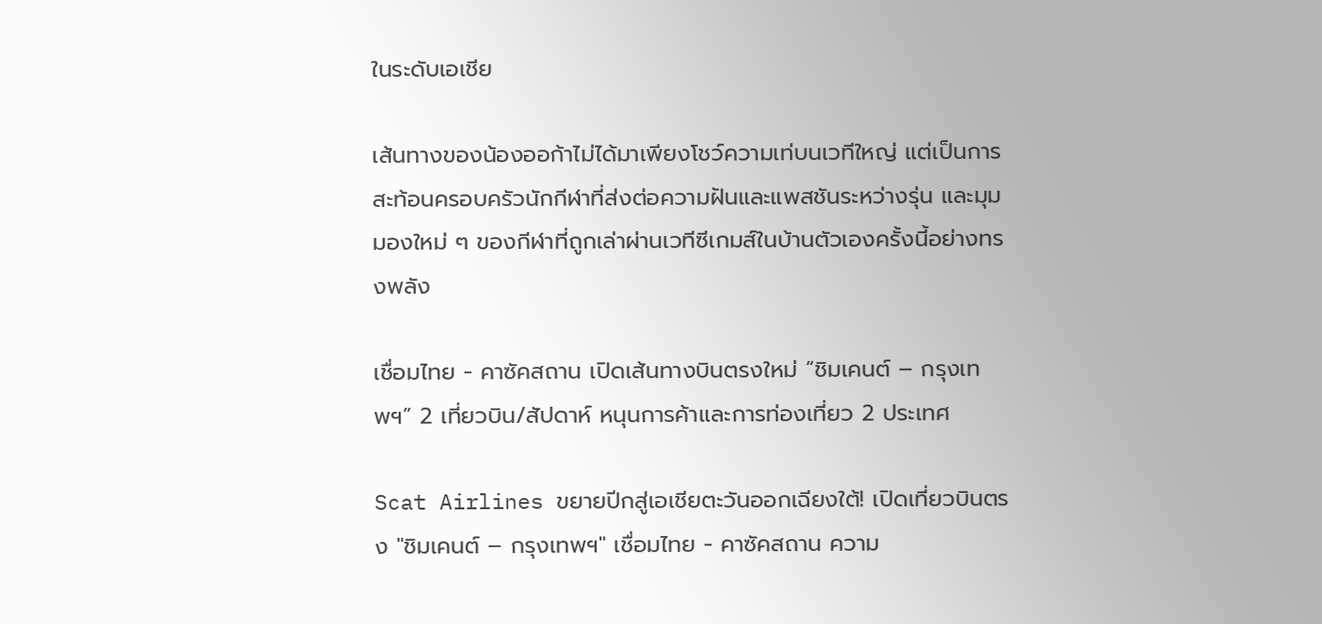ในระดับเอเชีย

เส้นทางของน้องออก้าไม่ได้มาเพียงโชว์ความเท่บนเวทีใหญ่ แต่เป็นการสะท้อนครอบครัวนักกีฬาที่ส่งต่อความฝันและแพสชันระหว่างรุ่น และมุมมองใหม่ ๆ ของกีฬาที่ถูกเล่าผ่านเวทีซีเกมส์ในบ้านตัวเองครั้งนี้อย่างทรงพลัง

เชื่อมไทย - คาซัคสถาน เปิดเส้นทางบินตรงใหม่ “ชิมเคนต์ – กรุงเทพฯ” 2 เที่ยวบิน/สัปดาห์ หนุนการค้าและการท่องเที่ยว 2 ประเทศ

Scat Airlines ขยายปีกสู่เอเชียตะวันออกเฉียงใต้! เปิดเที่ยวบินตรง "ชิมเคนต์ – กรุงเทพฯ" เชื่อมไทย - คาซัคสถาน ความ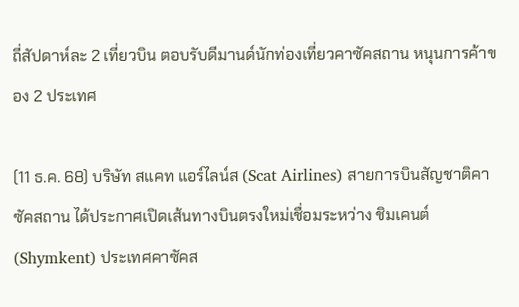ถี่สัปดาห์ละ 2 เที่ยวบิน ตอบรับดีมานด์นักท่องเที่ยวคาซัคสถาน หนุนการค้าของ 2 ประเทศ

(11 ธ.ค. 68) บริษัท สแคท แอร์ไลน์ส (Scat Airlines) สายการบินสัญชาติคาซัคสถาน ได้ประกาศเปิดเส้นทางบินตรงใหม่เชื่อมระหว่าง ชิมเคนต์ (Shymkent) ประเทศคาซัคส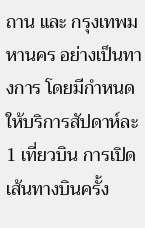ถาน และ กรุงเทพมหานคร อย่างเป็นทางการ โดยมีกำหนดให้บริการสัปดาห์ละ 1 เที่ยวบิน การเปิดเส้นทางบินครั้ง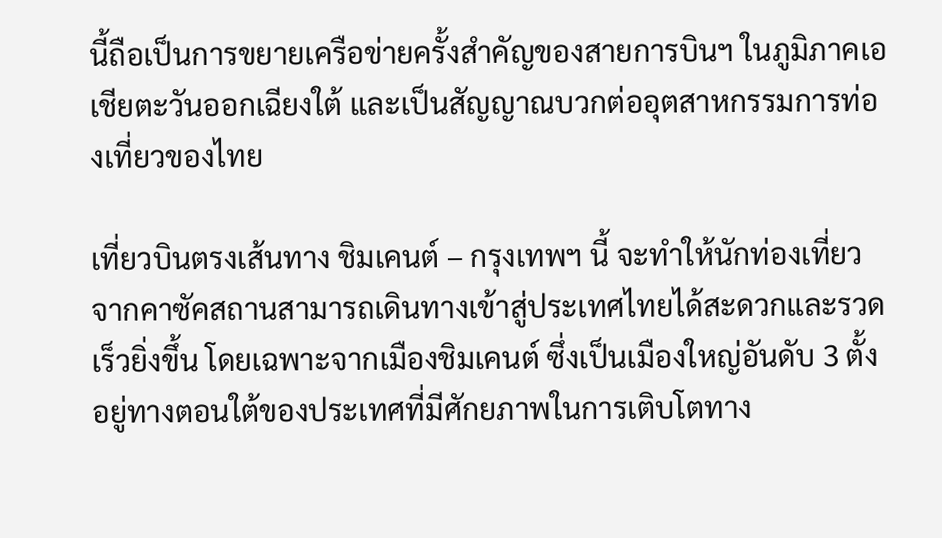นี้ถือเป็นการขยายเครือข่ายครั้งสำคัญของสายการบินฯ ในภูมิภาคเอเชียตะวันออกเฉียงใต้ และเป็นสัญญาณบวกต่ออุตสาหกรรมการท่องเที่ยวของไทย

เที่ยวบินตรงเส้นทาง ชิมเคนต์ – กรุงเทพฯ นี้ จะทำให้นักท่องเที่ยวจากคาซัคสถานสามารถเดินทางเข้าสู่ประเทศไทยได้สะดวกและรวดเร็วยิ่งขึ้น โดยเฉพาะจากเมืองชิมเคนต์ ซึ่งเป็นเมืองใหญ่อันดับ 3 ตั้งอยู่ทางตอนใต้ของประเทศที่มีศักยภาพในการเติบโตทาง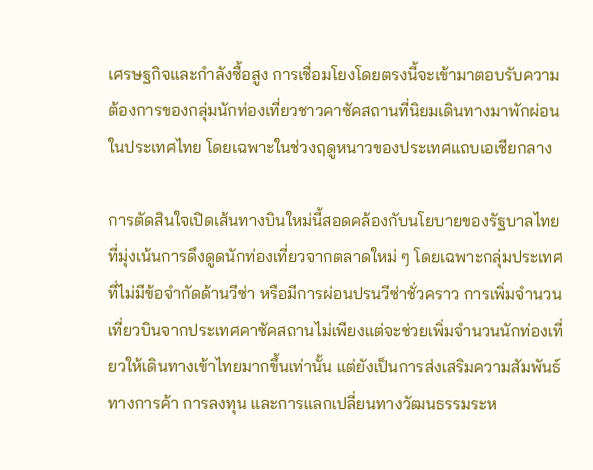เศรษฐกิจและกำลังซื้อสูง การเชื่อมโยงโดยตรงนี้จะเข้ามาตอบรับความต้องการของกลุ่มนักท่องเที่ยวชาวคาซัคสถานที่นิยมเดินทางมาพักผ่อนในประเทศไทย โดยเฉพาะในช่วงฤดูหนาวของประเทศแถบเอเชียกลาง

การตัดสินใจเปิดเส้นทางบินใหม่นี้สอดคล้องกับนโยบายของรัฐบาลไทยที่มุ่งเน้นการดึงดูดนักท่องเที่ยวจากตลาดใหม่ ๆ โดยเฉพาะกลุ่มประเทศที่ไม่มีข้อจำกัดด้านวีซ่า หรือมีการผ่อนปรนวีซ่าชั่วคราว การเพิ่มจำนวนเที่ยวบินจากประเทศคาซัคสถานไม่เพียงแต่จะช่วยเพิ่มจำนวนนักท่องเที่ยวให้เดินทางเข้าไทยมากขึ้นเท่านั้น แต่ยังเป็นการส่งเสริมความสัมพันธ์ทางการค้า การลงทุน และการแลกเปลี่ยนทางวัฒนธรรมระห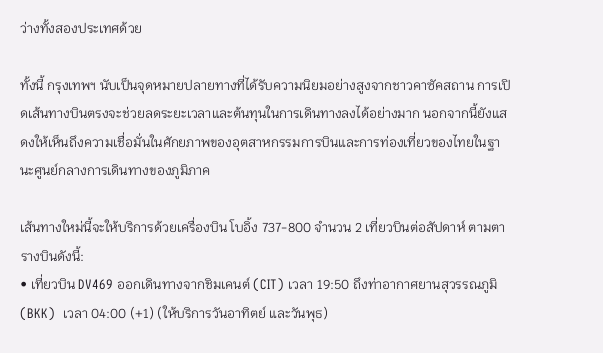ว่างทั้งสองประเทศด้วย

ทั้งนี้ กรุงเทพฯ นับเป็นจุดหมายปลายทางที่ได้รับความนิยมอย่างสูงจากชาวคาซัคสถาน การเปิดเส้นทางบินตรงจะช่วยลดระยะเวลาและต้นทุนในการเดินทางลงได้อย่างมาก นอกจากนี้ยังแสดงให้เห็นถึงความเชื่อมั่นในศักยภาพของอุตสาหกรรมการบินและการท่องเที่ยวของไทยในฐานะศูนย์กลางการเดินทางของภูมิภาค

เส้นทางใหม่นี้จะให้บริการด้วยเครื่องบิน โบอิ้ง 737-800 จำนวน 2 เที่ยวบินต่อสัปดาห์ ตามตารางบินดังนี้:
• เที่ยวบิน DV469 ออกเดินทางจากชิมเคนต์ (CIT) เวลา 19:50 ถึงท่าอากาศยานสุวรรณภูมิ (BKK)  เวลา 04:00 (+1) (ให้บริการวันอาทิตย์ และวันพุธ)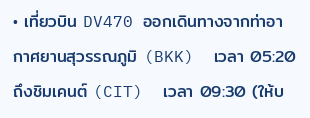• เที่ยวบิน DV470 ออกเดินทางจากท่าอากาศยานสุวรรณภูมิ (BKK)  เวลา 05:20 ถึงชิมเคนต์ (CIT)  เวลา 09:30 (ให้บ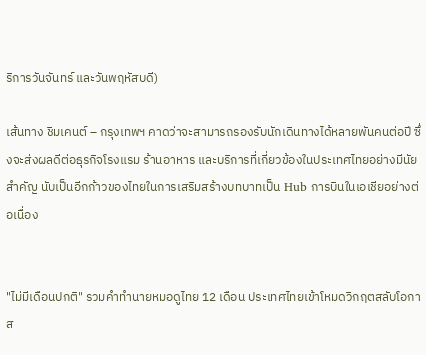ริการวันจันทร์ และวันพฤหัสบดี)

เส้นทาง ชิมเคนต์ – กรุงเทพฯ คาดว่าจะสามารถรองรับนักเดินทางได้หลายพันคนต่อปี ซึ่งจะส่งผลดีต่อธุรกิจโรงแรม ร้านอาหาร และบริการที่เกี่ยวข้องในประเทศไทยอย่างมีนัยสำคัญ นับเป็นอีกก้าวของไทยในการเสริมสร้างบทบาทเป็น Hub การบินในเอเชียอย่างต่อเนื่อง


"ไม่มีเดือนปกติ" รวมคำทำนายหมอดูไทย 12 เดือน ประเทศไทยเข้าโหมดวิกฤตสลับโอกาส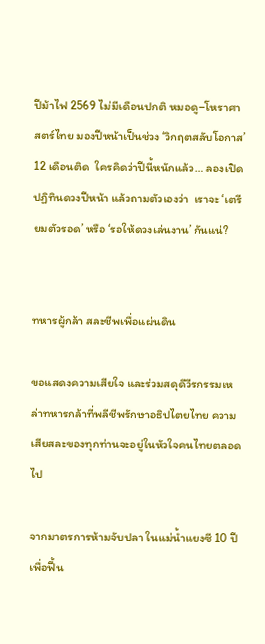ปีม้าไฟ 2569 ไม่มีเดือนปกติ หมอดู–โหราศาสตร์ไทย มองปีหน้าเป็นช่วง ‘วิกฤตสลับโอกาส’ 12 เดือนติด  ใครคิดว่าปีนี้หนักแล้ว… ลองเปิดปฏิทินดวงปีหน้า แล้วถามตัวเองว่า  เราจะ ‘เตรียมตัวรอด’ หรือ ‘รอให้ดวงเล่นงาน’ กันแน่?


ทหารผู้กล้า สละชีพเพื่อแผ่นดิน

ขอแสดงความเสียใจ และร่วมสดุดีวีรกรรมเหล่าทหารกล้าที่พลีชีพรักษาอธิปไตยไทย ความเสียสละของทุกท่านจะอยู่ในหัวใจคนไทยตลอดไป

จากมาตรการห้ามจับปลา ในแม่น้ำแยงซี 10 ปี เพื่อฟื้น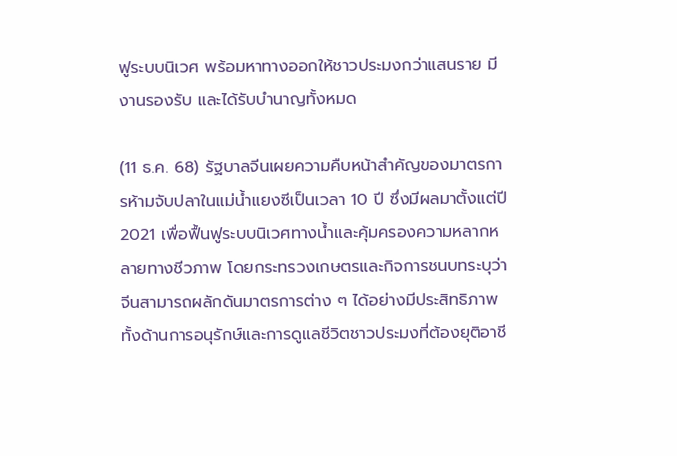ฟูระบบนิเวศ พร้อมหาทางออกให้ชาวประมงกว่าแสนราย มีงานรองรับ และได้รับบำนาญทั้งหมด

(11 ธ.ค. 68) รัฐบาลจีนเผยความคืบหน้าสำคัญของมาตรการห้ามจับปลาในแม่น้ำแยงซีเป็นเวลา 10 ปี ซึ่งมีผลมาตั้งแต่ปี 2021 เพื่อฟื้นฟูระบบนิเวศทางน้ำและคุ้มครองความหลากหลายทางชีวภาพ โดยกระทรวงเกษตรและกิจการชนบทระบุว่าจีนสามารถผลักดันมาตรการต่าง ๆ ได้อย่างมีประสิทธิภาพ ทั้งด้านการอนุรักษ์และการดูแลชีวิตชาวประมงที่ต้องยุติอาชี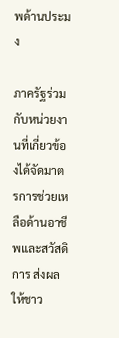พด้านประมง

ภาครัฐร่วมกับหน่วยงานที่เกี่ยวข้องได้จัดมาตรการช่วยเหลือด้านอาชีพและสวัสดิการ ส่งผลให้ชาว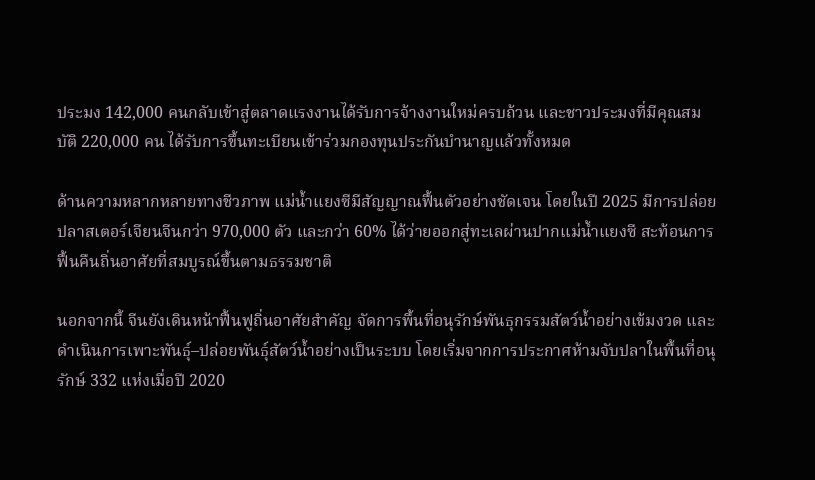ประมง 142,000 คนกลับเข้าสู่ตลาดแรงงานได้รับการจ้างงานใหม่ครบถ้วน และชาวประมงที่มีคุณสมบัติ 220,000 คน ได้รับการขึ้นทะเบียนเข้าร่วมกองทุนประกันบำนาญแล้วทั้งหมด

ด้านความหลากหลายทางชีวภาพ แม่น้ำแยงซีมีสัญญาณฟื้นตัวอย่างชัดเจน โดยในปี 2025 มีการปล่อยปลาสเตอร์เจียนจีนกว่า 970,000 ตัว และกว่า 60% ได้ว่ายออกสู่ทะเลผ่านปากแม่น้ำแยงซี สะท้อนการฟื้นคืนถิ่นอาศัยที่สมบูรณ์ขึ้นตามธรรมชาติ

นอกจากนี้ จีนยังเดินหน้าฟื้นฟูถิ่นอาศัยสำคัญ จัดการพื้นที่อนุรักษ์พันธุกรรมสัตว์น้ำอย่างเข้มงวด และดำเนินการเพาะพันธุ์–ปล่อยพันธุ์สัตว์น้ำอย่างเป็นระบบ โดยเริ่มจากการประกาศห้ามจับปลาในพื้นที่อนุรักษ์ 332 แห่งเมื่อปี 2020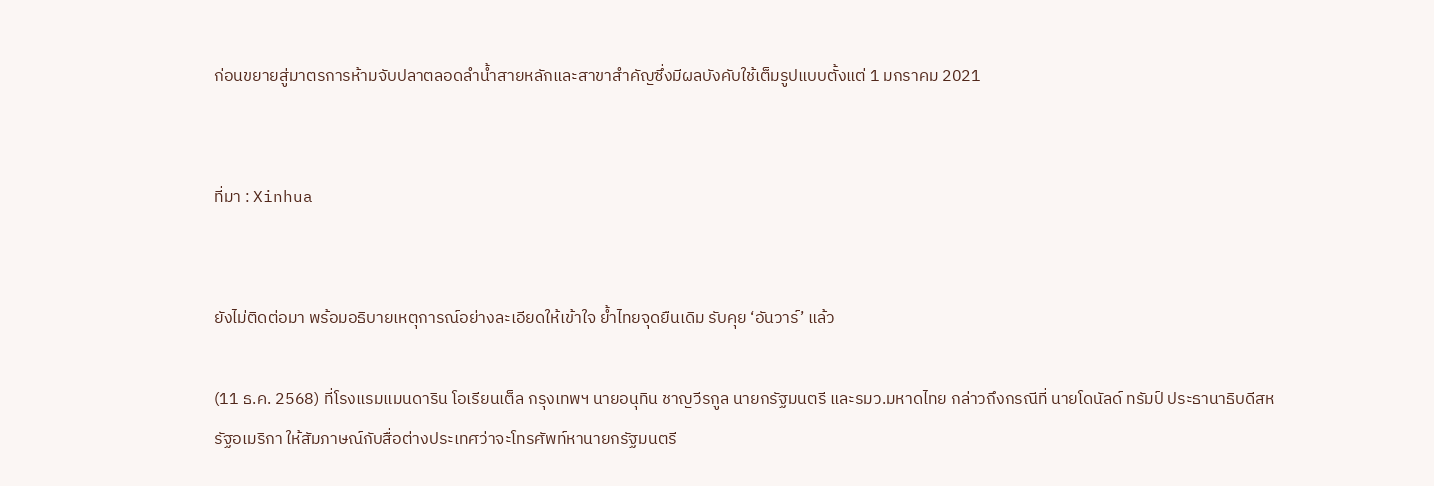ก่อนขยายสู่มาตรการห้ามจับปลาตลอดลำน้ำสายหลักและสาขาสำคัญซึ่งมีผลบังคับใช้เต็มรูปแบบตั้งแต่ 1 มกราคม 2021


ที่มา : Xinhua


ยังไม่ติดต่อมา พร้อมอธิบายเหตุการณ์อย่างละเอียดให้เข้าใจ ย้ำไทยจุดยืนเดิม รับคุย ‘อันวาร์’ แล้ว

(11 ธ.ค. 2568) ที่โรงแรมแมนดาริน โอเรียนเต็ล กรุงเทพฯ นายอนุทิน ชาญวีรกูล นายกรัฐมนตรี และรมว.มหาดไทย กล่าวถึงกรณีที่ นายโดนัลด์ ทรัมป์ ประธานาธิบดีสหรัฐอเมริกา ให้สัมภาษณ์กับสื่อต่างประเทศว่าจะโทรศัพท์หานายกรัฐมนตรี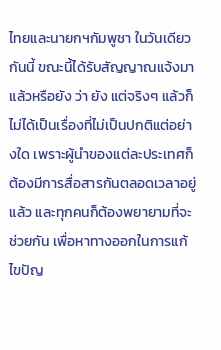ไทยและนายกฯกัมพูชา ในวันเดียวกันนี้ ขณะนี้ได้รับสัญญาณแจ้งมาแล้วหรือยัง ว่า ยัง แต่จริงๆ แล้วก็ไม่ได้เป็นเรื่องที่ไม่เป็นปกติแต่อย่างใด เพราะผู้นำของแต่ละประเทศก็ต้องมีการสื่อสารกันตลอดเวลาอยู่แล้ว และทุกคนก็ต้องพยายามที่จะช่วยกัน เพื่อหาทางออกในการแก้ไขปัญ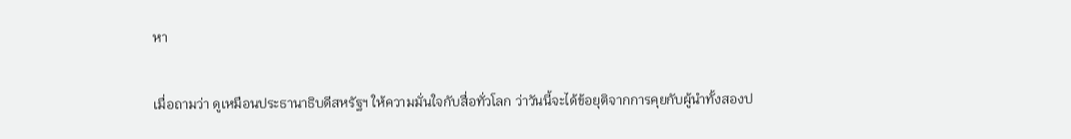หา

เมื่อถามว่า ดูเหมือนประธานาธิบดีสหรัฐฯ ให้ความมั่นใจกับสื่อทั่วโลก ว่าวันนี้จะได้ข้อยุติจากการคุยกับผู้นำทั้งสองป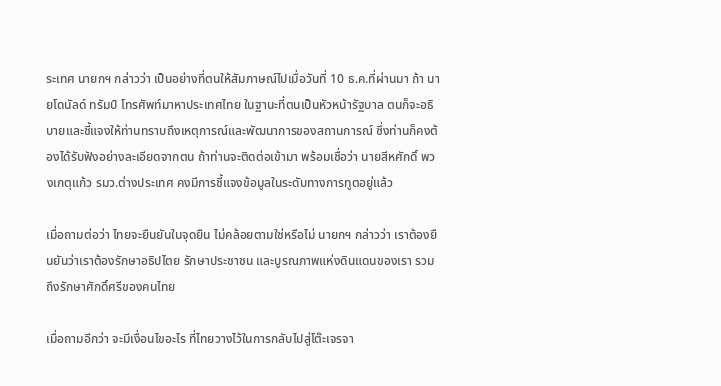ระเทศ นายกฯ กล่าวว่า เป็นอย่างที่ตนให้สัมภาษณ์ไปเมื่อวันที่ 10 ธ.ค.ที่ผ่านมา ถ้า นายโดนัลด์ ทรัมป์ โทรศัพท์มาหาประเทศไทย ในฐานะที่ตนเป็นหัวหน้ารัฐบาล ตนก็จะอธิบายและชี้แจงให้ท่านทราบถึงเหตุการณ์และพัฒนาการของสถานการณ์ ซึ่งท่านก็คงต้องได้รับฟังอย่างละเอียดจากตน ถ้าท่านจะติดต่อเข้ามา พร้อมเชื่อว่า นายสีหศักดิ์ พวงเกตุแก้ว รมว.ต่างประเทศ คงมีการชี้แจงข้อมูลในระดับทางการทูตอยู่แล้ว

เมื่อถามต่อว่า ไทยจะยืนยันในจุดยืน ไม่คล้อยตามใช่หรือไม่ นายกฯ กล่าวว่า เราต้องยืนยันว่าเราต้องรักษาอธิปไตย รักษาประชาชน และบูรณภาพแห่งดินแดนของเรา รวมถึงรักษาศักดิ์ศรีของคนไทย

เมื่อถามอีกว่า จะมีเงื่อนไขอะไร ที่ไทยวางไว้ในการกลับไปสู่โต๊ะเจรจา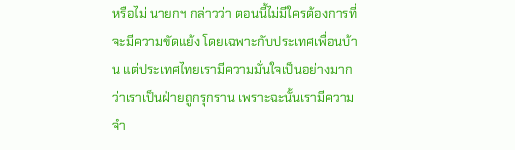หรือไม่ นายกฯ กล่าวว่า ตอนนี้ไม่มีใครต้องการที่จะมีความขัดแย้ง โดยเฉพาะกับประเทศเพื่อนบ้าน แต่ประเทศไทยเรามีความมั่นใจเป็นอย่างมากว่าเราเป็นฝ่ายถูกรุกราน เพราะฉะนั้นเรามีความจำ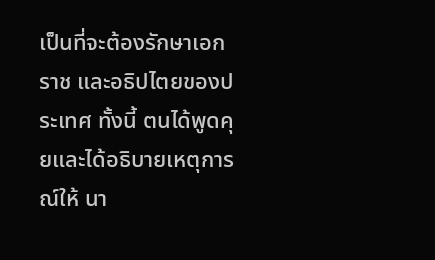เป็นที่จะต้องรักษาเอกราช และอธิปไตยของประเทศ ทั้งนี้ ตนได้พูดคุยและได้อธิบายเหตุการณ์ให้ นา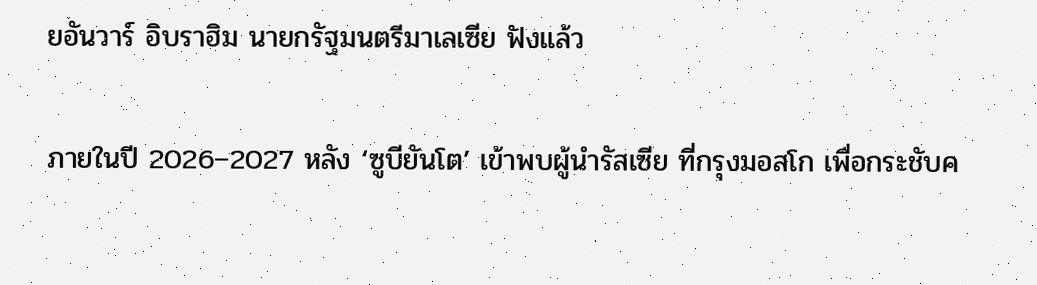ยอันวาร์ อิบราฮิม นายกรัฐมนตรีมาเลเซีย ฟังแล้ว


ภายในปี 2026–2027 หลัง ‘ซูบียันโต’ เข้าพบผู้นำรัสเซีย ที่กรุงมอสโก เพื่อกระชับค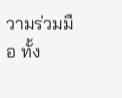วามร่วมมือ ทั้ง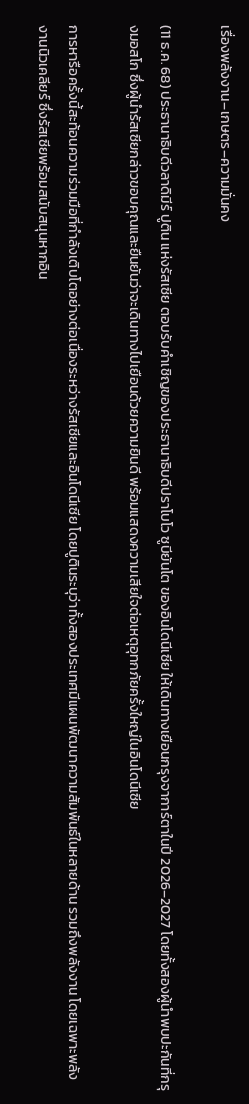เรื่องพลังงาน–เกษตร–ความมั่นคง

(11 ธ.ค. 68) ประธานาธิบดีวลาดิมีร์ ปูติน แห่งรัสเซีย ตอบรับคำเชิญของประธานาธิบดีปราโบโว ซูบียันโต ของอินโดนีเซีย ให้เดินทางเยือนกรุงจาการ์ตาในปี 2026–2027 โดยทั้งสองผู้นำพบปะกันที่กรุงมอสโก ซึ่งผู้นำรัสเซียกล่าวขอบคุณและยืนยันว่าจะเดินทางไปเยือนด้วยความยินดี พร้อมแสดงความเสียใจต่อเหตุอุทกภัยครั้งใหญ่ในอินโดนีเซีย

การหารือครั้งนี้สะท้อนความร่วมมือที่กำลังเติบโตอย่างต่อเนื่องระหว่างรัสเซียและอินโดนีเซีย โดยปูตินระบุว่าทั้งสองประเทศมีแผนพัฒนาความสัมพันธ์ในหลายด้าน รวมถึงพลังงาน โดยเฉพาะพลังงานนิวเคลียร์ ซึ่งรัสเซียพร้อมสนับสนุนหากอิน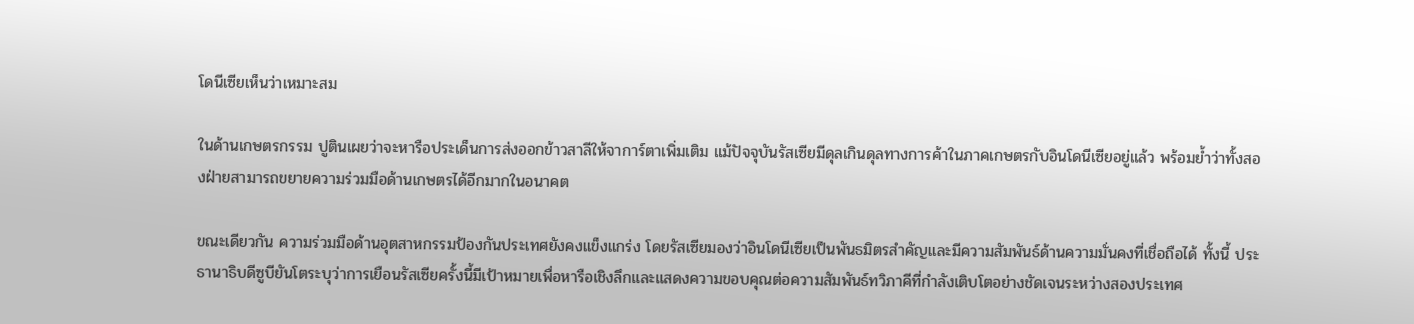โดนีเซียเห็นว่าเหมาะสม

ในด้านเกษตรกรรม ปูตินเผยว่าจะหารือประเด็นการส่งออกข้าวสาลีให้จาการ์ตาเพิ่มเติม แม้ปัจจุบันรัสเซียมีดุลเกินดุลทางการค้าในภาคเกษตรกับอินโดนีเซียอยู่แล้ว พร้อมย้ำว่าทั้งสองฝ่ายสามารถขยายความร่วมมือด้านเกษตรได้อีกมากในอนาคต

ขณะเดียวกัน ความร่วมมือด้านอุตสาหกรรมป้องกันประเทศยังคงแข็งแกร่ง โดยรัสเซียมองว่าอินโดนีเซียเป็นพันธมิตรสำคัญและมีความสัมพันธ์ด้านความมั่นคงที่เชื่อถือได้ ทั้งนี้ ประธานาธิบดีซูบียันโตระบุว่าการเยือนรัสเซียครั้งนี้มีเป้าหมายเพื่อหารือเชิงลึกและแสดงความขอบคุณต่อความสัมพันธ์ทวิภาคีที่กำลังเติบโตอย่างชัดเจนระหว่างสองประเทศ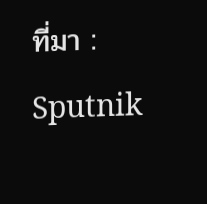ที่มา : Sputnik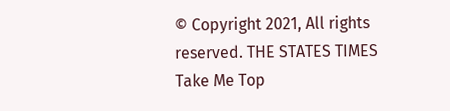© Copyright 2021, All rights reserved. THE STATES TIMES
Take Me Top